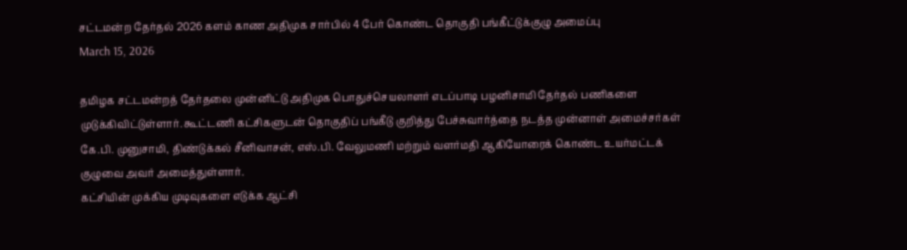சட்டமன்ற தேர்தல் 2026 களம் காண அதிமுக சார்பில் 4 பேர் கொண்ட தொகுதி பங்கீட்டுக்குழு அமைப்பு
March 15, 2026

தமிழக சட்டமன்றத் தேர்தலை முன்னிட்டு அதிமுக பொதுச்செயலாளர் எடப்பாடி பழனிசாமி தேர்தல் பணிகளை முடுக்கிவிட்டுள்ளார். கூட்டணி கட்சிகளுடன் தொகுதிப் பங்கீடு குறித்து பேச்சுவார்த்தை நடத்த முன்னாள் அமைச்சர்கள் கே.பி. முனுசாமி, திண்டுக்கல் சீனிவாசன், எஸ்.பி. வேலுமணி மற்றும் வளர்மதி ஆகியோரைக் கொண்ட உயர்மட்டக் குழுவை அவர் அமைத்துள்ளார்.
கட்சியின் முக்கிய முடிவுகளை எடுக்க ஆட்சி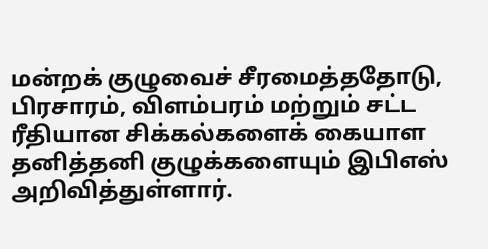மன்றக் குழுவைச் சீரமைத்ததோடு, பிரசாரம், விளம்பரம் மற்றும் சட்ட ரீதியான சிக்கல்களைக் கையாள தனித்தனி குழுக்களையும் இபிஎஸ் அறிவித்துள்ளார்.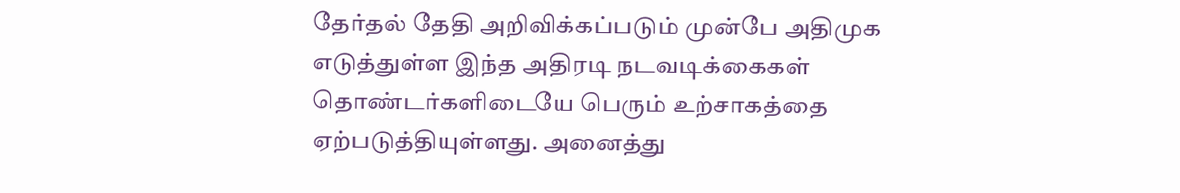தேர்தல் தேதி அறிவிக்கப்படும் முன்பே அதிமுக எடுத்துள்ள இந்த அதிரடி நடவடிக்கைகள் தொண்டர்களிடையே பெரும் உற்சாகத்தை ஏற்படுத்தியுள்ளது. அனைத்து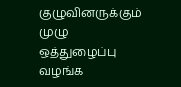குழுவினருக்கும் முழு ஒத்துழைப்பு வழங்க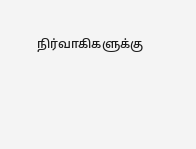நிர்வாகிகளுக்கு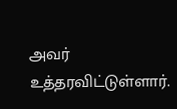அவர் உத்தரவிட்டுள்ளார்.